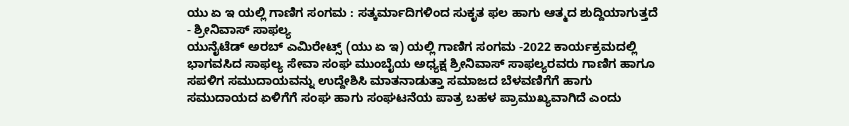ಯು ಏ ಇ ಯಲ್ಲಿ ಗಾಣಿಗ ಸಂಗಮ : ಸತ್ಕರ್ಮಾದಿಗಳಿಂದ ಸುಕೃತ ಫಲ ಹಾಗು ಆತ್ಮದ ಶುದ್ದಿಯಾಗುತ್ತದೆ - ಶ್ರೀನಿವಾಸ್ ಸಾಫಲ್ಯ
ಯುನೈಟೆಡ್ ಅರಬ್ ಎಮಿರೇಟ್ಸ್ (ಯು ಏ ಇ) ಯಲ್ಲಿ ಗಾಣಿಗ ಸಂಗಮ -2022 ಕಾರ್ಯಕ್ರಮದಲ್ಲಿ ಭಾಗವಸಿದ ಸಾಫಲ್ಯ ಸೇವಾ ಸಂಘ ಮುಂಬೈಯ ಅಧ್ಯಕ್ಷ ಶ್ರೀನಿವಾಸ್ ಸಾಫಲ್ಯರವರು ಗಾಣಿಗ ಹಾಗೂ ಸಪಳಿಗ ಸಮುದಾಯವನ್ನು ಉದ್ದೇಶಿಸಿ ಮಾತನಾಡುತ್ತಾ ಸಮಾಜದ ಬೆಳವಣಿಗೆಗೆ ಹಾಗು ಸಮುದಾಯದ ಏಳಿಗೆಗೆ ಸಂಘ ಹಾಗು ಸಂಘಟನೆಯ ಪಾತ್ರ ಬಹಳ ಪ್ರಾಮುಖ್ಯವಾಗಿದೆ ಎಂದು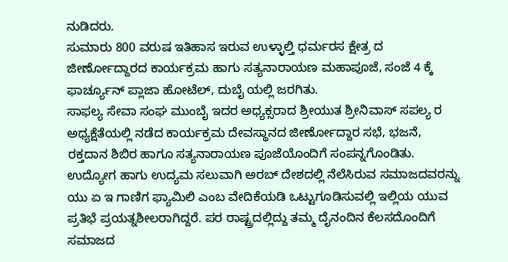ನುಡಿದರು.
ಸುಮಾರು 800 ವರುಷ ಇತಿಹಾಸ ಇರುವ ಉಳ್ಳಾಲ್ತಿ ಧರ್ಮರಸ ಕ್ಷೇತ್ರ ದ ಜೀರ್ಣೋದ್ದಾರದ ಕಾರ್ಯಕ್ರಮ ಹಾಗು ಸತ್ಯನಾರಾಯಣ ಮಹಾಪೂಜೆ, ಸಂಜೆ 4 ಕ್ಕೆ ಫಾರ್ಚ್ಯೂನ್ ಪ್ಲಾಜಾ ಹೋಟೆಲ್, ದುಬೈ ಯಲ್ಲಿ ಜರಗಿತು.
ಸಾಫಲ್ಯ ಸೇವಾ ಸಂಘ ಮುಂಬೈ ಇದರ ಅಧ್ಯಕ್ಸರಾದ ಶ್ರೀಯುತ ಶ್ರೀನಿವಾಸ್ ಸಪಲ್ಯ ರ ಅಧ್ಯಕ್ಷೆತೆಯಲ್ಲಿ ನಡೆದ ಕಾರ್ಯಕ್ರಮ ದೇವಸ್ಥಾನದ ಜೀರ್ಣೋದ್ದಾರ ಸಭೆ, ಭಜನೆ, ರಕ್ತದಾನ ಶಿಬಿರ ಹಾಗೂ ಸತ್ಯನಾರಾಯಣ ಪೂಜೆಯೊಂದಿಗೆ ಸಂಪನ್ನಗೊಂಡಿತು.
ಉದ್ಯೋಗ ಹಾಗು ಉದ್ಯಮ ಸಲುವಾಗಿ ಅರಬ್ ದೇಶದಲ್ಲಿ ನೆಲೆಸಿರುವ ಸಮಾಜದವರನ್ನು ಯು ಏ ಇ ಗಾಣಿಗ ಫ್ಯಾಮಿಲಿ ಎಂಬ ವೇದಿಕೆಯಡಿ ಒಟ್ಟುಗೂಡಿಸುವಲ್ಲಿ ಇಲ್ಲಿಯ ಯುವ ಪ್ರತಿಭೆ ಪ್ರಯತ್ನಶೀಲರಾಗಿದ್ದರೆ. ಪರ ರಾಷ್ಟ್ರದಲ್ಲಿದ್ದು ತಮ್ಮ ದೈನಂದಿನ ಕೆಲಸದೊಂದಿಗೆ ಸಮಾಜದ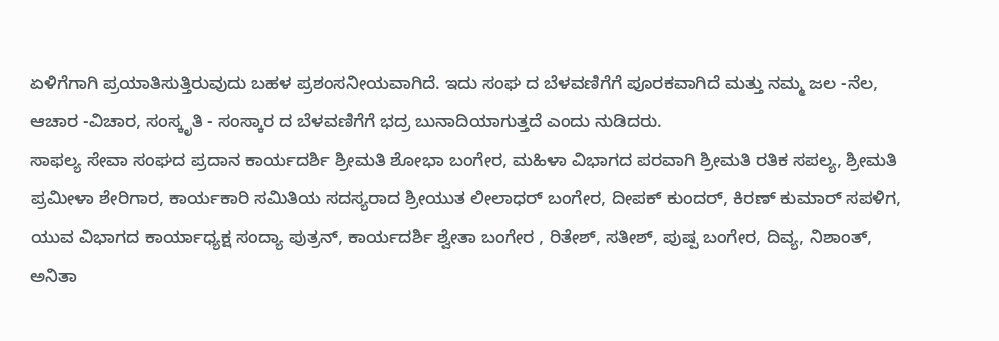ಏಳಿಗೆಗಾಗಿ ಪ್ರಯಾತಿಸುತ್ತಿರುವುದು ಬಹಳ ಪ್ರಶಂಸನೀಯವಾಗಿದೆ. ಇದು ಸಂಘ ದ ಬೆಳವಣಿಗೆಗೆ ಪೂರಕವಾಗಿದೆ ಮತ್ತು ನಮ್ಮ ಜಲ -ನೆಲ, ಆಚಾರ -ವಿಚಾರ, ಸಂಸ್ಕೃತಿ - ಸಂಸ್ಕಾರ ದ ಬೆಳವಣಿಗೆಗೆ ಭದ್ರ ಬುನಾದಿಯಾಗುತ್ತದೆ ಎಂದು ನುಡಿದರು.
ಸಾಫಲ್ಯ ಸೇವಾ ಸಂಘದ ಪ್ರದಾನ ಕಾರ್ಯದರ್ಶಿ ಶ್ರೀಮತಿ ಶೋಭಾ ಬಂಗೇರ, ಮಹಿಳಾ ವಿಭಾಗದ ಪರವಾಗಿ ಶ್ರೀಮತಿ ರತಿಕ ಸಪಲ್ಯ, ಶ್ರೀಮತಿ ಪ್ರಮೀಳಾ ಶೇರಿಗಾರ, ಕಾರ್ಯಕಾರಿ ಸಮಿತಿಯ ಸದಸ್ಯರಾದ ಶ್ರೀಯುತ ಲೀಲಾಧರ್ ಬಂಗೇರ, ದೀಪಕ್ ಕುಂದರ್, ಕಿರಣ್ ಕುಮಾರ್ ಸಪಳಿಗ, ಯುವ ವಿಭಾಗದ ಕಾರ್ಯಾಧ್ಯಕ್ಷ ಸಂದ್ಯಾ ಪುತ್ರನ್, ಕಾರ್ಯದರ್ಶಿ ಶ್ವೇತಾ ಬಂಗೇರ , ರಿತೇಶ್, ಸತೀಶ್, ಪುಷ್ಪ ಬಂಗೇರ, ದಿವ್ಯ, ನಿಶಾಂತ್, ಅನಿತಾ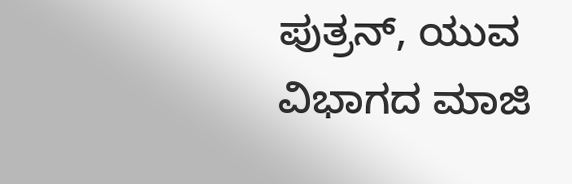ಪುತ್ರನ್, ಯುವ ವಿಭಾಗದ ಮಾಜಿ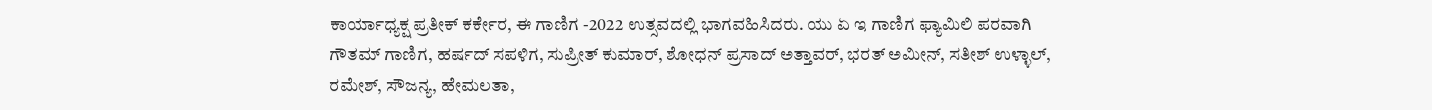ಕಾರ್ಯಾಧ್ಯಕ್ಷ ಪ್ರತೀಕ್ ಕರ್ಕೇರ, ಈ ಗಾಣಿಗ -2022 ಉತ್ಸವದಲ್ಲಿ ಭಾಗವಹಿಸಿದರು. ಯು ಏ ಇ ಗಾಣಿಗ ಫ್ಯಾಮಿಲಿ ಪರವಾಗಿ ಗೌತಮ್ ಗಾಣಿಗ, ಹರ್ಷದ್ ಸಪಳಿಗ, ಸುಪ್ರೀತ್ ಕುಮಾರ್, ಶೋಧನ್ ಪ್ರಸಾದ್ ಅತ್ತಾವರ್, ಭರತ್ ಅಮೀನ್, ಸತೀಶ್ ಉಳ್ಳಾಲ್, ರಮೇಶ್, ಸೌಜನ್ಯ, ಹೇಮಲತಾ,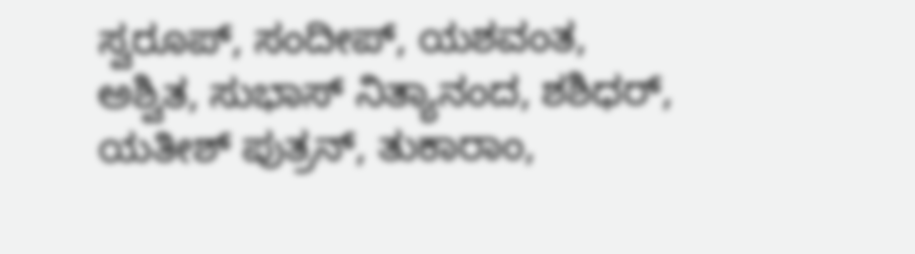ಸ್ವರೂಪ್, ಸಂದೀಪ್, ಯಶವಂತ, ಅಶ್ವಿತ, ಸುಭಾಸ್ ನಿತ್ಯಾನಂದ, ಶಶಿಧರ್, ಯತೀಶ್ ಪುತ್ರನ್, ತುಕಾರಾಂ,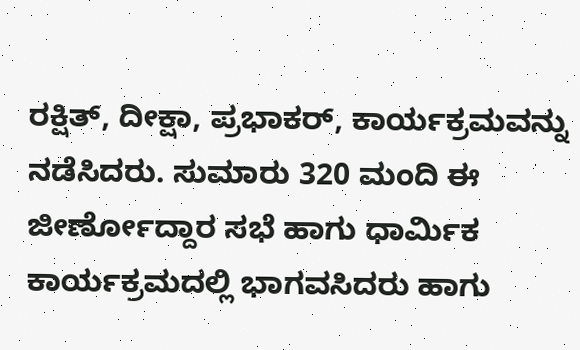ರಕ್ಷಿತ್, ದೀಕ್ಷಾ, ಪ್ರಭಾಕರ್, ಕಾರ್ಯಕ್ರಮವನ್ನು ನಡೆಸಿದರು. ಸುಮಾರು 320 ಮಂದಿ ಈ ಜೀರ್ಣೋದ್ದಾರ ಸಭೆ ಹಾಗು ಧಾರ್ಮಿಕ ಕಾರ್ಯಕ್ರಮದಲ್ಲಿ ಭಾಗವಸಿದರು ಹಾಗು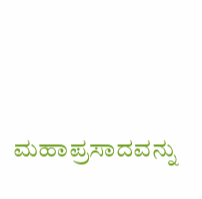ಮಹಾಪ್ರಸಾದವನ್ನು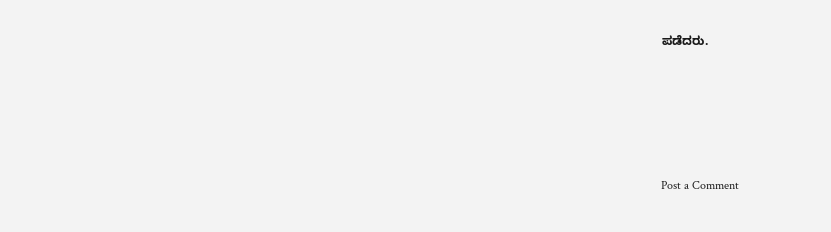ಪಡೆದರು.







Post a Comment